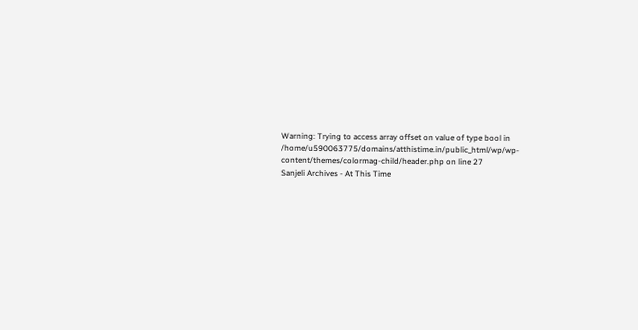Warning: Trying to access array offset on value of type bool in /home/u590063775/domains/atthistime.in/public_html/wp/wp-content/themes/colormag-child/header.php on line 27
Sanjeli Archives - At This Time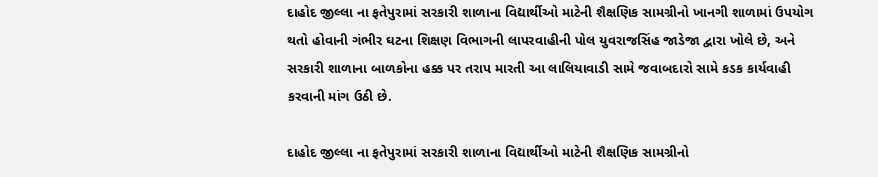દાહોદ જીલ્લા ના ફતેપુરામાં સરકારી શાળાના વિદ્યાર્થીઓ માટેની શૈક્ષણિક સામગ્રીનો ખાનગી શાળામાં ઉપયોગ થતો હોવાની ગંભીર ઘટના શિક્ષણ વિભાગની લાપરવાહીની પોલ યુવરાજસિંહ જાડેજા દ્વારા ખોલે છે, અને સરકારી શાળાના બાળકોના હક્ક પર તરાપ મારતી આ લાલિયાવાડી સામે જવાબદારો સામે કડક કાર્યવાહી કરવાની માંગ ઉઠી છે.

દાહોદ જીલ્લા ના ફતેપુરામાં સરકારી શાળાના વિદ્યાર્થીઓ માટેની શૈક્ષણિક સામગ્રીનો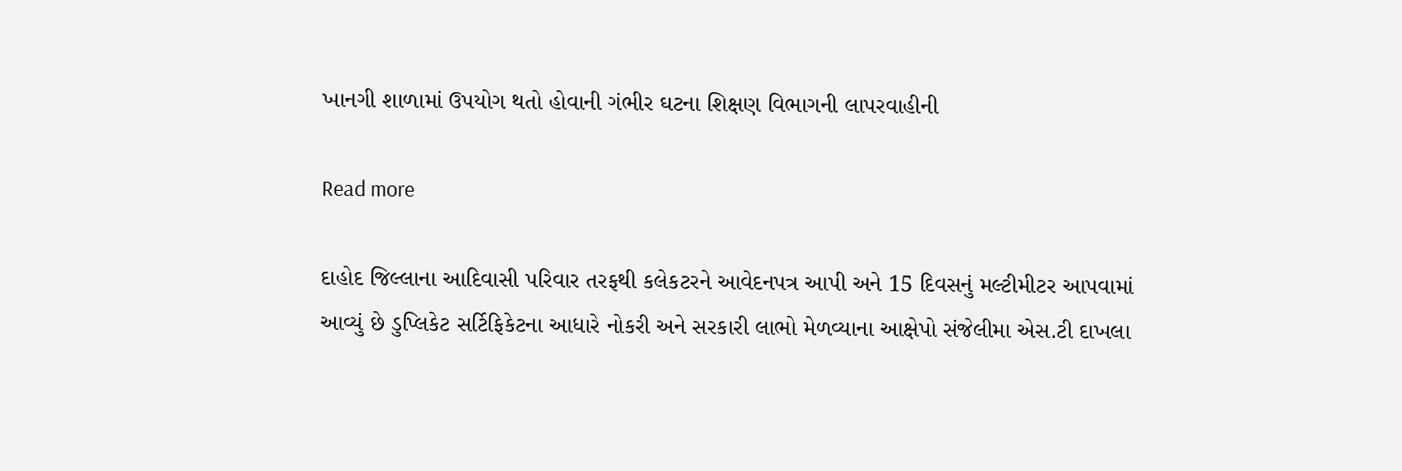ખાનગી શાળામાં ઉપયોગ થતો હોવાની ગંભીર ઘટના શિક્ષણ વિભાગની લાપરવાહીની

Read more

દાહોદ જિલ્લાના આદિવાસી પરિવાર તરફથી કલેકટરને આવેદનપત્ર આપી અને 15 દિવસનું મલ્ટીમીટર આપવામાં આવ્યું છે ડુપ્લિકેટ સર્ટિફિકેટના આધારે નોકરી અને સરકારી લાભો મેળવ્યાના આક્ષેપો સંજેલીમા એસ.ટી દાખલા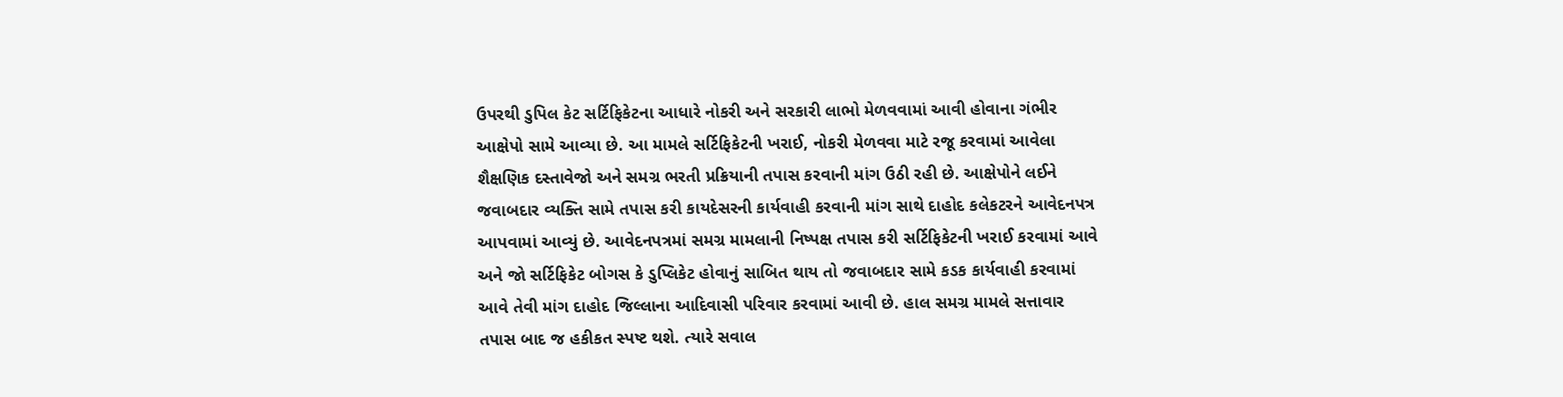ઉપરથી ડુપિલ કેટ સર્ટિફિકેટના આધારે નોકરી અને સરકારી લાભો મેળવવામાં આવી હોવાના ગંભીર આક્ષેપો સામે આવ્યા છે. આ મામલે સર્ટિફિકેટની ખરાઈ, નોકરી મેળવવા માટે રજૂ કરવામાં આવેલા શૈક્ષણિક દસ્તાવેજો અને સમગ્ર ભરતી પ્રક્રિયાની તપાસ કરવાની માંગ ઉઠી રહી છે. આક્ષેપોને લઈને જવાબદાર વ્યક્તિ સામે તપાસ કરી કાયદેસરની કાર્યવાહી કરવાની માંગ સાથે દાહોદ કલેકટરને આવેદનપત્ર આપવામાં આવ્યું છે. આવેદનપત્રમાં સમગ્ર મામલાની નિષ્પક્ષ તપાસ કરી સર્ટિફિકેટની ખરાઈ કરવામાં આવે અને જો સર્ટિફિકેટ બોગસ કે ડુપ્લિકેટ હોવાનું સાબિત થાય તો જવાબદાર સામે કડક કાર્યવાહી કરવામાં આવે તેવી માંગ દાહોદ જિલ્લાના આદિવાસી પરિવાર કરવામાં આવી છે. હાલ સમગ્ર મામલે સત્તાવાર તપાસ બાદ જ હકીકત સ્પષ્ટ થશે. ત્યારે સવાલ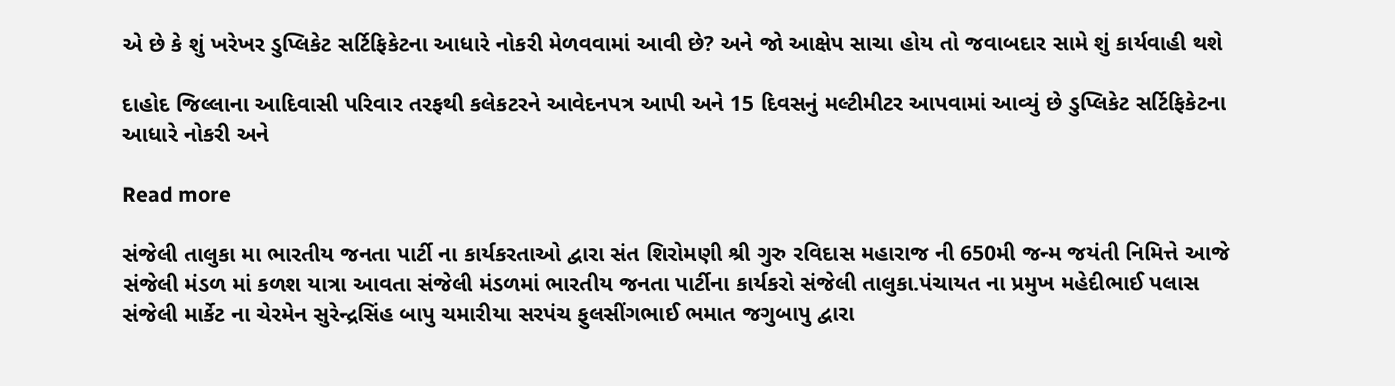એ છે કે શું ખરેખર ડુપ્લિકેટ સર્ટિફિકેટના આધારે નોકરી મેળવવામાં આવી છે? અને જો આક્ષેપ સાચા હોય તો જવાબદાર સામે શું કાર્યવાહી થશે

દાહોદ જિલ્લાના આદિવાસી પરિવાર તરફથી કલેકટરને આવેદનપત્ર આપી અને 15 દિવસનું મલ્ટીમીટર આપવામાં આવ્યું છે ડુપ્લિકેટ સર્ટિફિકેટના આધારે નોકરી અને

Read more

સંજેલી તાલુકા મા ભારતીય જનતા પાર્ટી ના કાર્યકરતાઓ દ્વારા સંત શિરોમણી શ્રી ગુરુ રવિદાસ મહારાજ ની 650મી જન્મ જયંતી નિમિત્તે આજે સંજેલી મંડળ માં કળશ યાત્રા આવતા સંજેલી મંડળમાં ભારતીય જનતા પાર્ટીના કાર્યકરો સંજેલી તાલુકા.પંચાયત ના પ્રમુખ મહેદીભાઈ પલાસ સંજેલી માર્કેટ ના ચેરમેન સુરેન્દ્રસિંહ બાપુ ચમારીયા સરપંચ ફુલસીંગભાઈ ભમાત જગુબાપુ દ્વારા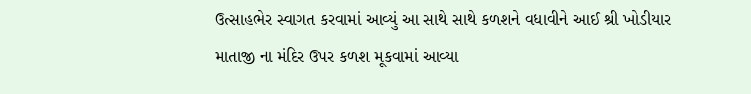ઉત્સાહભેર સ્વાગત કરવામાં આવ્યું આ સાથે સાથે કળશને વધાવીને આઈ શ્રી ખોડીયાર માતાજી ના મંદિર ઉપર કળશ મૂકવામાં આવ્યા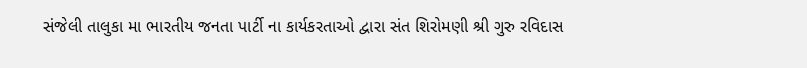સંજેલી તાલુકા મા ભારતીય જનતા પાર્ટી ના કાર્યકરતાઓ દ્વારા સંત શિરોમણી શ્રી ગુરુ રવિદાસ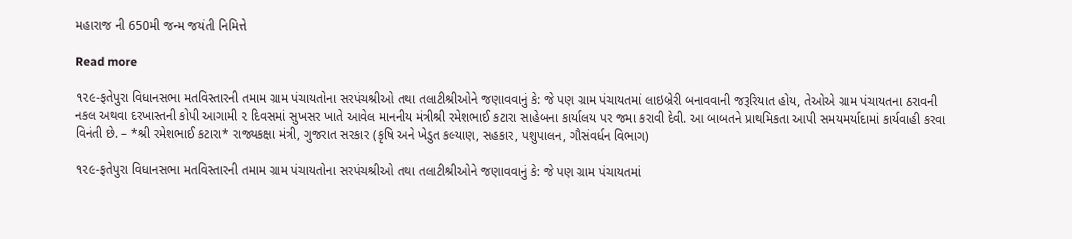મહારાજ ની 650મી જન્મ જયંતી નિમિત્તે

Read more

૧૨૯-ફતેપુરા વિધાનસભા મતવિસ્તારની તમામ ગ્રામ પંચાયતોના સરપંચશ્રીઓ તથા તલાટીશ્રીઓને જણાવવાનું કે: જે પણ ગ્રામ પંચાયતમાં લાઇબ્રેરી બનાવવાની જરૂરિયાત હોય, તેઓએ ગ્રામ પંચાયતના ઠરાવની નકલ અથવા દરખાસ્તની કોપી આગામી ૨ દિવસમાં સુખસર ખાતે આવેલ માનનીય મંત્રીશ્રી રમેશભાઈ કટારા સાહેબના કાર્યાલય પર જમા કરાવી દેવી. આ બાબતને પ્રાથમિકતા આપી સમયમર્યાદામાં કાર્યવાહી કરવા વિનંતી છે. – *શ્રી રમેશભાઈ કટારા* રાજ્યકક્ષા મંત્રી, ગુજરાત સરકાર (કૃષિ અને ખેડુત કલ્યાણ, સહકાર, પશુપાલન, ગૌસંવર્ધન વિભાગ)

૧૨૯-ફતેપુરા વિધાનસભા મતવિસ્તારની તમામ ગ્રામ પંચાયતોના સરપંચશ્રીઓ તથા તલાટીશ્રીઓને જણાવવાનું કે: જે પણ ગ્રામ પંચાયતમાં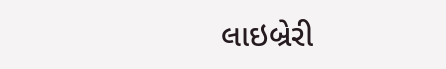લાઇબ્રેરી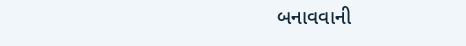બનાવવાની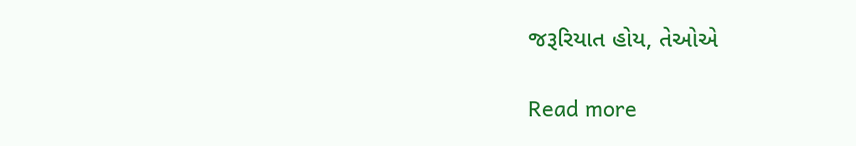જરૂરિયાત હોય, તેઓએ

Read more